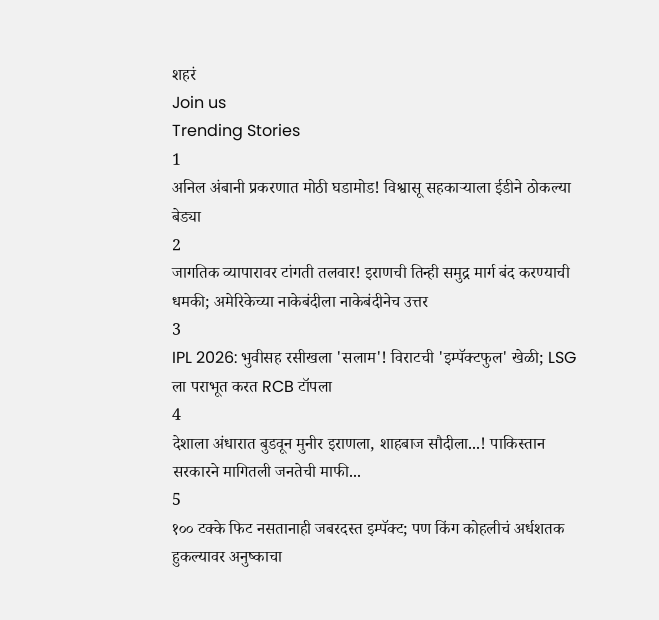शहरं
Join us
Trending Stories
1
अनिल अंबानी प्रकरणात मोठी घडामोड! विश्वासू सहकाऱ्याला ईडीने ठोकल्या बेड्या
2
जागतिक व्यापारावर टांगती तलवार! इराणची तिन्ही समुद्र मार्ग बंद करण्याची धमकी; अमेरिकेच्या नाकेबंदीला नाकेबंदीनेच उत्तर
3
IPL 2026: भुवीसह रसीखला 'सलाम'! विराटची 'इम्पॅक्टफुल' खेळी; LSG ला पराभूत करत RCB टॉपला
4
देशाला अंधारात बुडवून मुनीर इराणला, शाहबाज सौदीला...! पाकिस्तान सरकारने मागितली जनतेची माफी...
5
१०० टक्के फिट नसतानाही जबरदस्त इम्पॅक्ट; पण किंग कोहलीचं अर्धशतक हुकल्यावर अनुष्काचा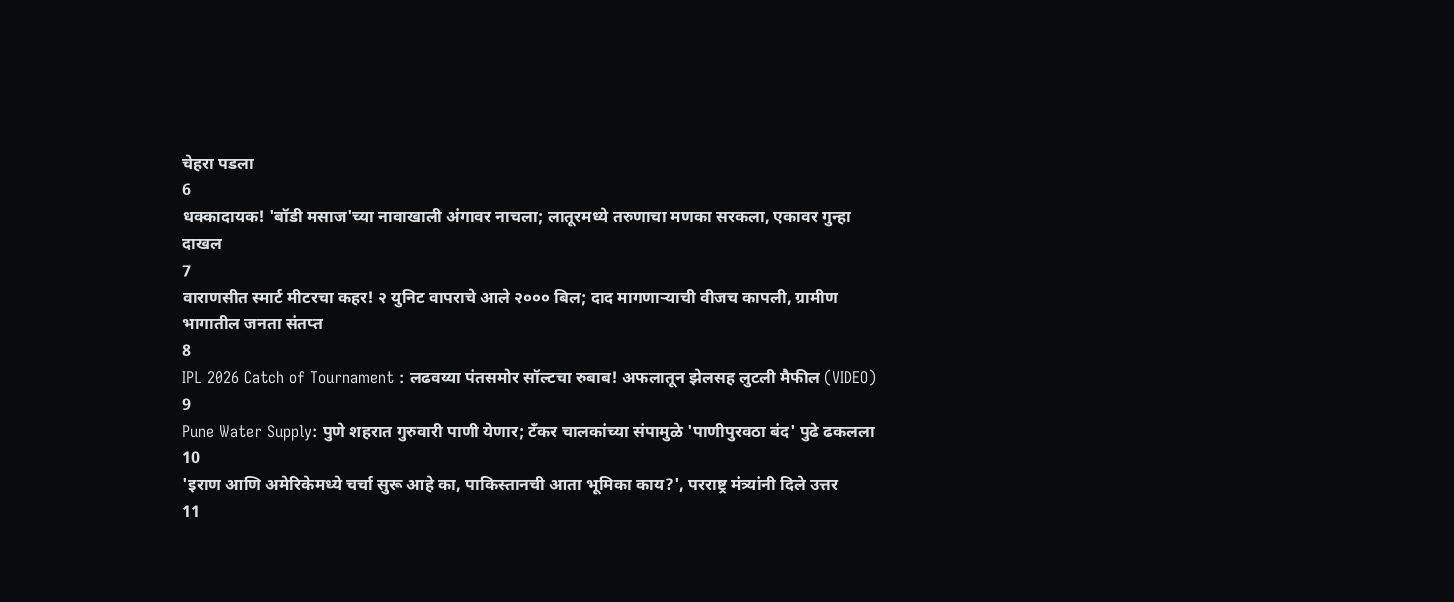चेहरा पडला
6
धक्कादायक! 'बॉडी मसाज'च्या नावाखाली अंगावर नाचला; लातूरमध्ये तरुणाचा मणका सरकला, एकावर गुन्हा दाखल
7
वाराणसीत स्मार्ट मीटरचा कहर! २ युनिट वापराचे आले २००० बिल; दाद मागणाऱ्याची वीजच कापली, ग्रामीण भागातील जनता संतप्त
8
IPL 2026 Catch of Tournament : लढवय्या पंतसमोर सॉल्टचा रुबाब! अफलातून झेलसह लुटली मैफील (VIDEO)
9
Pune Water Supply: पुणे शहरात गुरुवारी पाणी येणार; टँकर चालकांच्या संपामुळे 'पाणीपुरवठा बंद' पुढे ढकलला
10
'इराण आणि अमेरिकेमध्ये चर्चा सुरू आहे का, पाकिस्तानची आता भूमिका काय?', परराष्ट्र मंत्र्यांनी दिले उत्तर
11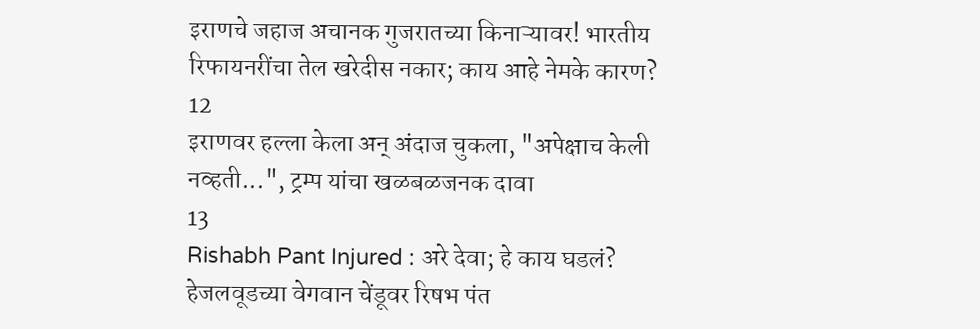इराणचे जहाज अचानक गुजरातच्या किनाऱ्यावर! भारतीय रिफायनरींचा तेल खरेदीस नकार; काय आहे नेमके कारण?
12
इराणवर हल्ला केला अन् अंदाज चुकला, "अपेक्षाच केली नव्हती...", ट्रम्प यांचा खळबळजनक दावा
13
Rishabh Pant Injured : अरे देवा; हे काय घडलं? हेजलवूडच्या वेगवान चेंडूवर रिषभ पंत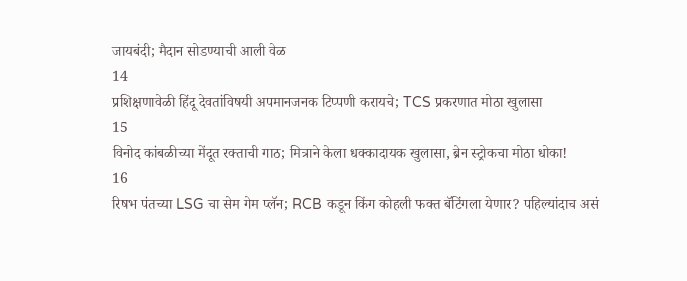जायबंदी; मैदान सोडण्याची आली वेळ
14
प्रशिक्षणावेळी हिंदू देवतांविषयी अपमानजनक टिप्पणी करायचे; TCS प्रकरणात मोठा खुलासा
15
विनोद कांबळीच्या मेंदूत रक्ताची गाठ; मित्राने केला धक्कादायक खुलासा, ब्रेन स्ट्रोकचा मोठा धोका!
16
रिषभ पंतच्या LSG चा सेम गेम प्लॅन; RCB कडून किंग कोहली फक्त बॅटिंगला येणार? पहिल्यांदाच असं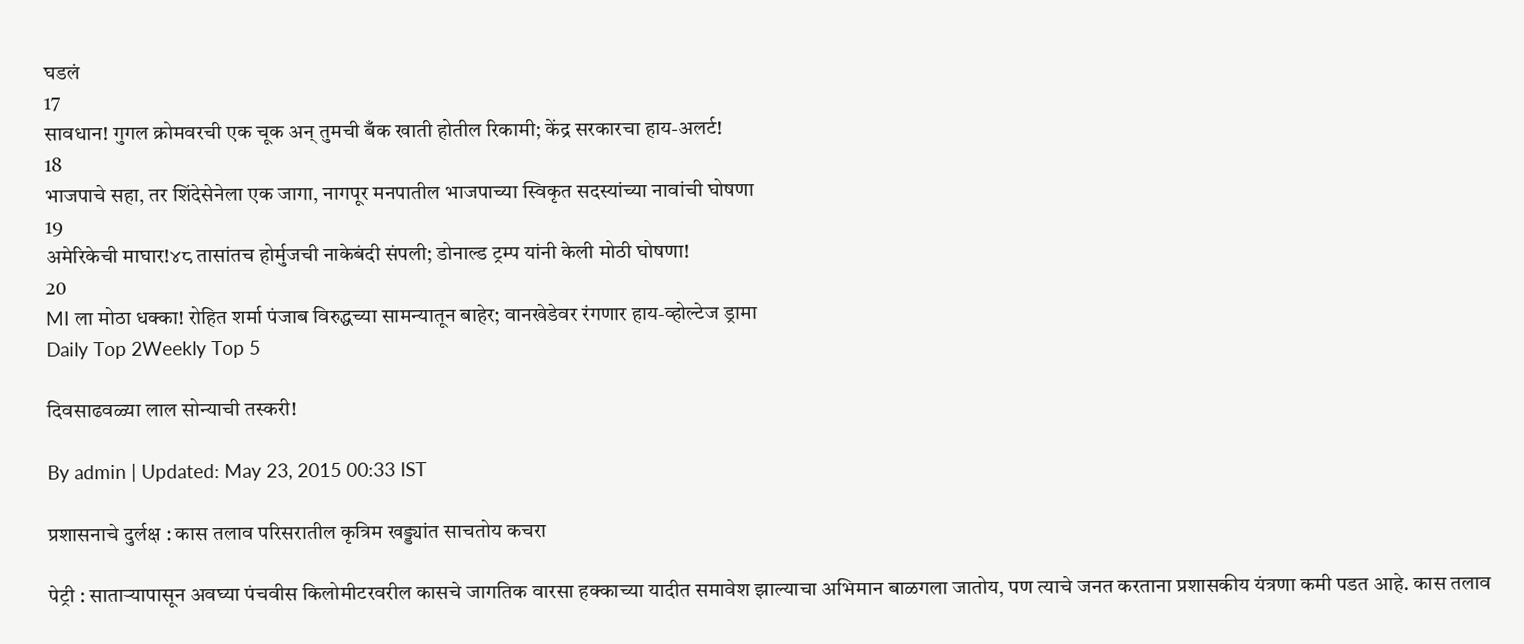घडलं
17
सावधान! गुगल क्रोमवरची एक चूक अन् तुमची बँक खाती होतील रिकामी; केंद्र सरकारचा हाय-अलर्ट!
18
भाजपाचे सहा, तर शिंदेसेनेला एक जागा, नागपूर मनपातील भाजपाच्या स्विकृत सदस्यांच्या नावांची घोषणा
19
अमेरिकेची माघार!४८ तासांतच होर्मुजची नाकेबंदी संपली; डोनाल्ड ट्रम्प यांनी केली मोठी घोषणा!
20
MI ला मोठा धक्का! रोहित शर्मा पंजाब विरुद्धच्या सामन्यातून बाहेर; वानखेडेवर रंगणार हाय-व्होल्टेज ड्रामा
Daily Top 2Weekly Top 5

दिवसाढवळ्या लाल सोन्याची तस्करी!

By admin | Updated: May 23, 2015 00:33 IST

प्रशासनाचे दुर्लक्ष : कास तलाव परिसरातील कृत्रिम खड्ड्यांत साचतोय कचरा

पेट्री : साताऱ्यापासून अवघ्या पंचवीस किलोमीटरवरील कासचे जागतिक वारसा हक्काच्या यादीत समावेश झाल्याचा अभिमान बाळगला जातोय, पण त्याचे जनत करताना प्रशासकीय यंत्रणा कमी पडत आहे. कास तलाव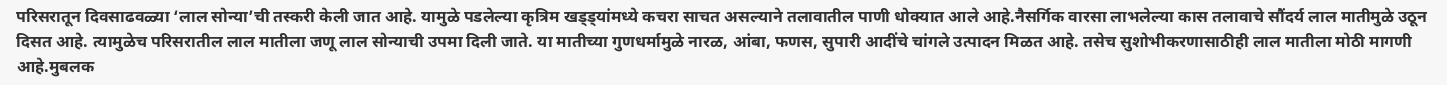परिसरातून दिवसाढवळ्या ‘लाल सोन्या’ची तस्करी केली जात आहे. यामुळे पडलेल्या कृत्रिम खड्ड्यांमध्ये कचरा साचत असल्याने तलावातील पाणी धोक्यात आले आहे.नैसर्गिक वारसा लाभलेल्या कास तलावाचे सौंदर्य लाल मातीमुळे उठून दिसत आहे. त्यामुळेच परिसरातील लाल मातीला जणू लाल सोन्याची उपमा दिली जाते. या मातीच्या गुणधर्मामुळे नारळ, आंबा, फणस, सुपारी आदींचे चांगले उत्पादन मिळत आहे. तसेच सुशोभीकरणासाठीही लाल मातीला मोठी मागणी आहे.मुबलक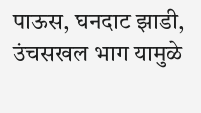पाऊस, घनदाट झाडी, उंचसखल भाग यामुळे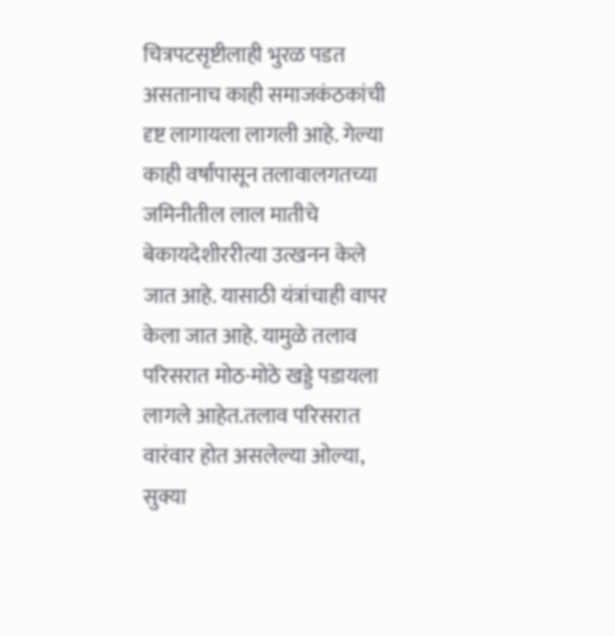चित्रपटसृष्टीलाही भुरळ पडत असतानाच काही समाजकंठकांची दृष्ट लागायला लागली आहे. गेल्या काही वर्षांपासून तलावालगतच्या जमिनीतील लाल मातीचे बेकायदेशीररीत्या उत्खनन केले जात आहे. यासाठी यंत्रांचाही वापर केला जात आहे. यामुळे तलाव परिसरात मोठ-मोठे खड्डे पडायला लागले आहेत.तलाव परिसरात वारंवार होत असलेल्या ओल्या, सुक्या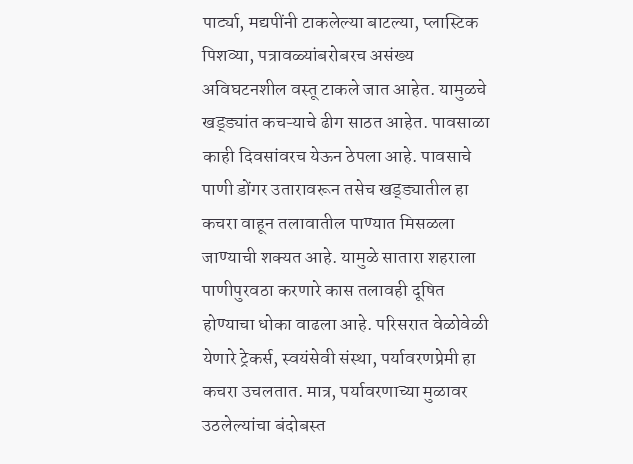पार्ट्या, मद्यपींनी टाकलेल्या बाटल्या, प्लास्टिक पिशव्या, पत्रावळ्यांबरोबरच असंख्य अविघटनशील वस्तू टाकले जात आहेत. यामुळचे खड्ड्यांत कचऱ्याचे ढीग साठत आहेत. पावसाळा काही दिवसांवरच येऊन ठेपला आहे. पावसाचे पाणी डोंगर उतारावरून तसेच खड्ड्यातील हा कचरा वाहून तलावातील पाण्यात मिसळला जाण्याची शक्यत आहे. यामुळे सातारा शहराला पाणीपुरवठा करणारे कास तलावही दूषित होण्याचा धोका वाढला आहे. परिसरात वेळोवेळी येणारे ट्रेकर्स, स्वयंसेवी संस्था, पर्यावरणप्रेमी हा कचरा उचलतात. मात्र, पर्यावरणाच्या मुळावर उठलेल्यांचा बंदोबस्त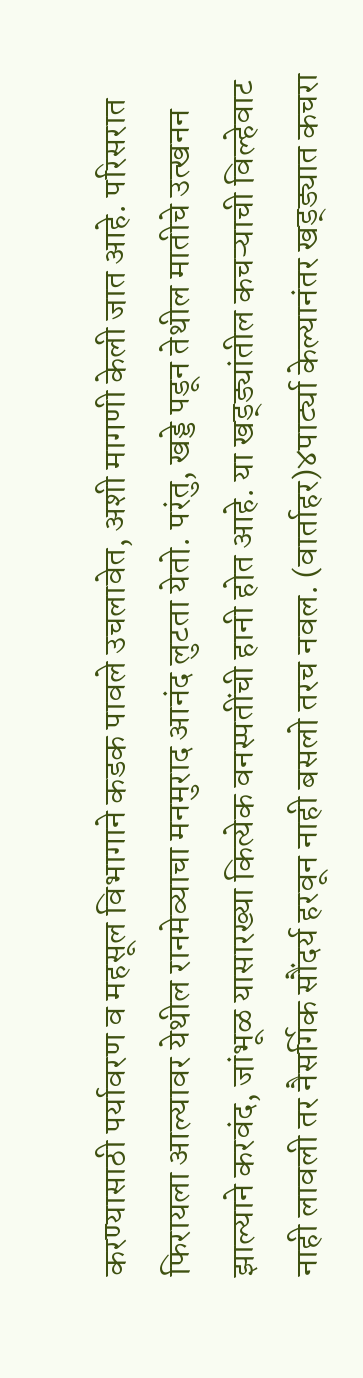करण्यासाठी पर्यावरण व महसूल विभागाने कडक पावले उचलावेत, अशी मागणी केली जात आहे. परिसरात फिरायला आल्यावर येथील रानमेव्याचा मनमुराद आनंद लुटता येतो. परंतु, खड्डे पडून तेथील मातीचे उत्खनन झाल्याने करवंद, जांभूळ यासारख्या कित्येक वनस्पतींची हानी होत आहे. या खड्ड्यांतील कचऱ्याची विल्हेवाट नाही लावली तर नैसर्गिक सौंदर्य हरवून नाही बसलो तरच नवल. (वार्ताहर)४पार्ट्या केल्यानंतर खड्ड्यात कचरा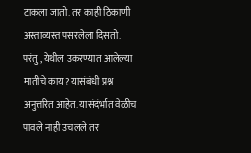टाकला जातो. तर काही ठिकाणी अस्ताव्यस्त पसरलेला दिसतो. परंतु, येथील उकरण्यात आलेल्या मातीचे काय? यासंबंधी प्रश्न अनुत्तरित आहेत. यासंदंर्भात वेळीच पावले नाही उचलले तर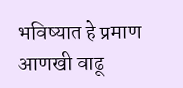भविष्यात हे प्रमाण आणखी वाढू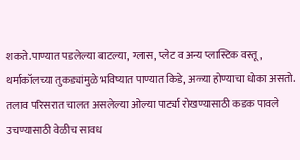शकते.पाण्यात पडलेल्या बाटल्या, ग्लास, प्लेट व अन्य प्लास्टिक वस्तू, थर्माकॉलच्या तुकड्यांमुळे भविष्यात पाण्यात किडे, अळ्या होण्याचा धोका असतो. तलाव परिसरात चालत असलेल्या ओल्या पार्ट्या रोखण्यासाठी कडक पावले उचण्यासाठी वेळीच सावध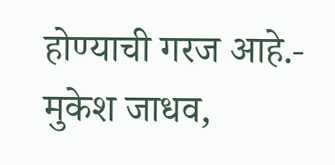होण्याची गरज आहे.- मुकेश जाधव,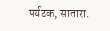पर्यटक, सातारा.